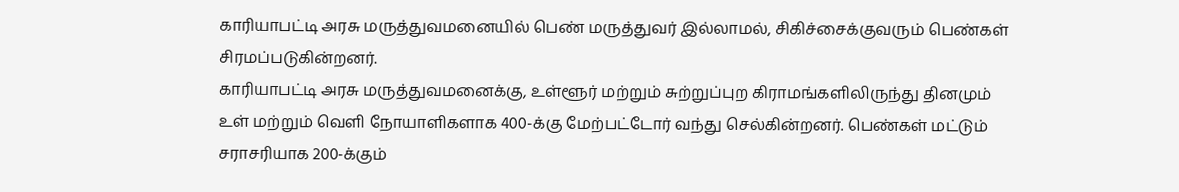காரியாபட்டி அரசு மருத்துவமனையில் பெண் மருத்துவர் இல்லாமல், சிகிச்சைக்குவரும் பெண்கள் சிரமப்படுகின்றனர்.
காரியாபட்டி அரசு மருத்துவமனைக்கு, உள்ளூர் மற்றும் சுற்றுப்புற கிராமங்களிலிருந்து தினமும் உள் மற்றும் வெளி நோயாளிகளாக 400-க்கு மேற்பட்டோர் வந்து செல்கின்றனர். பெண்கள் மட்டும் சராசரியாக 200-க்கும்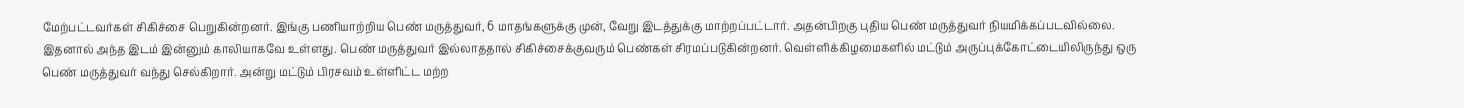மேற்பட்டவர்கள் சிகிச்சை பெறுகின்றனர். இங்கு பணியாற்றிய பெண் மருத்துவர், 6 மாதங்களுக்கு முன், வேறு இடத்துக்கு மாற்றப்பட்டார். அதன்பிறகு புதிய பெண் மருத்துவர் நியமிக்கப்படவில்லை.
இதனால் அந்த இடம் இன்னும் காலியாகவே உள்ளது. பெண் மருத்துவர் இல்லாததால் சிகிச்சைக்குவரும் பெண்கள் சிரமப்படுகின்றனர். வெள்ளிக்கிழமைகளில் மட்டும் அருப்புக்கோட்டையிலிருந்து ஒரு பெண் மருத்துவர் வந்து செல்கிறார். அன்று மட்டும் பிரசவம் உள்ளிட்ட மற்ற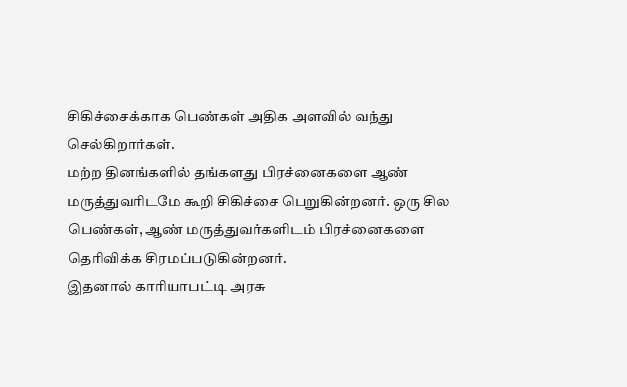சிகிச்சைக்காக பெண்கள் அதிக அளவில் வந்து செல்கிறார்கள்.
மற்ற தினங்களில் தங்களது பிரச்னைகளை ஆண் மருத்துவரிடமே கூறி சிகிச்சை பெறுகின்றனர். ஒரு சில பெண்கள், ஆண் மருத்துவர்களிடம் பிரச்னைகளை தெரிவிக்க சிரமப்படுகின்றனர்.
இதனால் காரியாபட்டி அரசு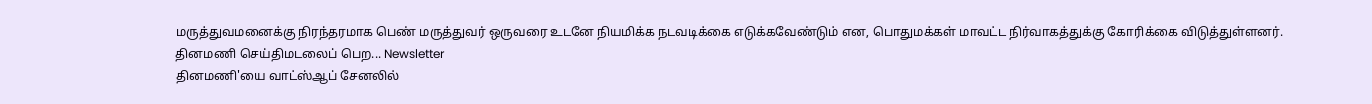மருத்துவமனைக்கு நிரந்தரமாக பெண் மருத்துவர் ஒருவரை உடனே நியமிக்க நடவடிக்கை எடுக்கவேண்டும் என, பொதுமக்கள் மாவட்ட நிர்வாகத்துக்கு கோரிக்கை விடுத்துள்ளனர்.
தினமணி செய்திமடலைப் பெற... Newsletter
தினமணி'யை வாட்ஸ்ஆப் சேனலில்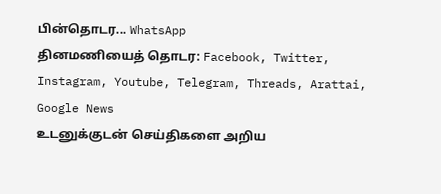பின்தொடர... WhatsApp
தினமணியைத் தொடர: Facebook, Twitter, Instagram, Youtube, Telegram, Threads, Arattai, Google News
உடனுக்குடன் செய்திகளை அறிய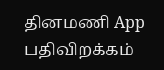தினமணி App பதிவிறக்கம்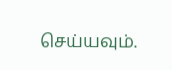செய்யவும்.